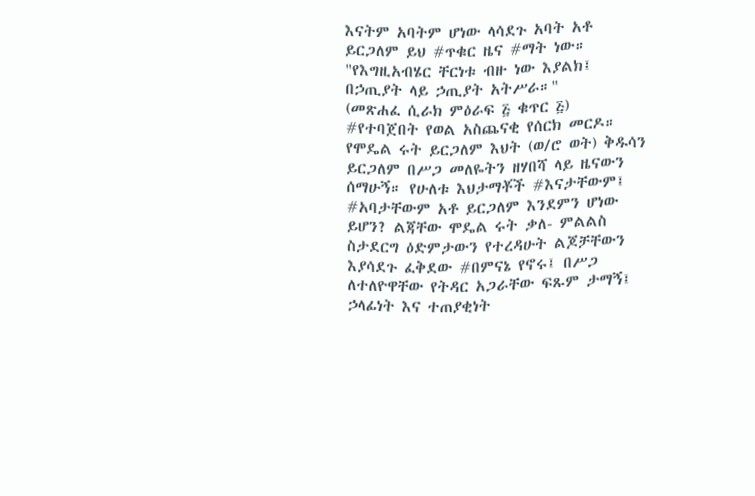እናትም አባትም ሆነው ላሳደጉ አባት አቶ ይርጋለም ይህ #ጥቁር ዜና #ማት ነው።
"የእግዚአብሄር ቸርነቱ ብዙ ነው እያልክ፤
በኃጢያት ላይ ኃጢያት አትሥራ።"
(መጽሐፈ ሲራክ ምዕራፍ ፭ ቁጥር ፭)
#የተባጀበት የወል አስጨናቂ የሰርክ መርዶ።
የሞዴል ሩት ይርጋለም እህት (ወ/ሮ ወት) ቅዱሳን ይርጋለም በሥጋ መለዬትን ዘሃበሻ ላይ ዜናውን ሰማሁኝ። የሁለቱ እህታማቾች #እናታቸውም፤ #አባታቸውም አቶ ይርጋለም እንደምን ሆነው ይሆን? ልጃቸው ሞዴል ሩት ቃለ- ምልልስ ስታደርግ ዕድምታውን የተረዳሁት ልጆቻቸውን እያሳደጉ ፈቅደው #በምናኔ የኖሩ፤ በሥጋ ለተለዮዋቸው የትዳር አጋራቸው ፍጹም ታማኝ፤ ኃላፊነት እና ተጠያቂነት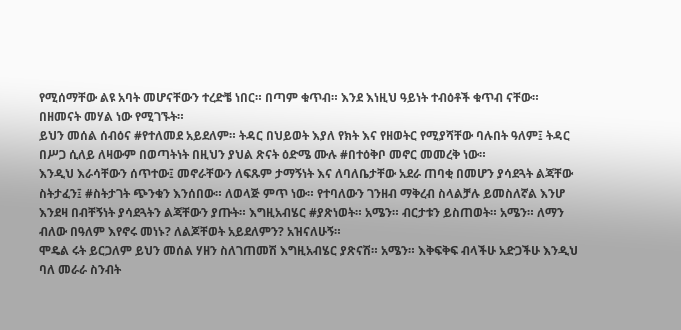የሚሰማቸው ልዩ አባት መሆናቸውን ተረድቼ ነበር። በጣም ቁጥብ። እንደ እነዚህ ዓይነት ተብዕቶች ቁጥብ ናቸው። በዘመናት መሃል ነው የሚገኙት።
ይህን መሰል ሰብዕና #የተለመደ አይደለም። ትዳር በህይወት እያለ የክት እና የዘወትር የሚያሻቸው ባሉበት ዓለም፤ ትዳር በሥጋ ሲለይ ለዛውም በወጣትነት በዚህን ያህል ጽናት ዕድሜ ሙሉ #በተዕቅቦ መኖር መመረቅ ነው።
እንዲህ እራሳቸውን ሰጥተው፤ መኖራቸውን ለፍጹም ታማኝነት እና ለባለቤታቸው አደራ ጠባቂ በመሆን ያሳደጓት ልጃቸው ስትታፈን፤ #ስትታገት ጭንቁን እንሰበው። ለወላጅ ምጥ ነው። የተባለውን ገንዘብ ማቅረብ ስላልቻሉ ይመስለኛል እንሆ እንደዛ በብቸኝነት ያሳደጓትን ልጃቸውን ያጡት። እግዚአብሄር #ያጽነወት። አሜን። ብርታቱን ይስጠወት። አሜን። ለማን ብለው በዓለም እየኖሩ መነኑ? ለልጆቸወት አይደለምን? አዝናለሁኝ።
ሞዴል ሩት ይርጋለም ይህን መሰል ሃዘን ስለገጠመሽ እግዚአብሄር ያጽናሽ። አሜን። እቅፍቅፍ ብላችሁ አድጋችሁ እንዲህ ባለ መራራ ስንብት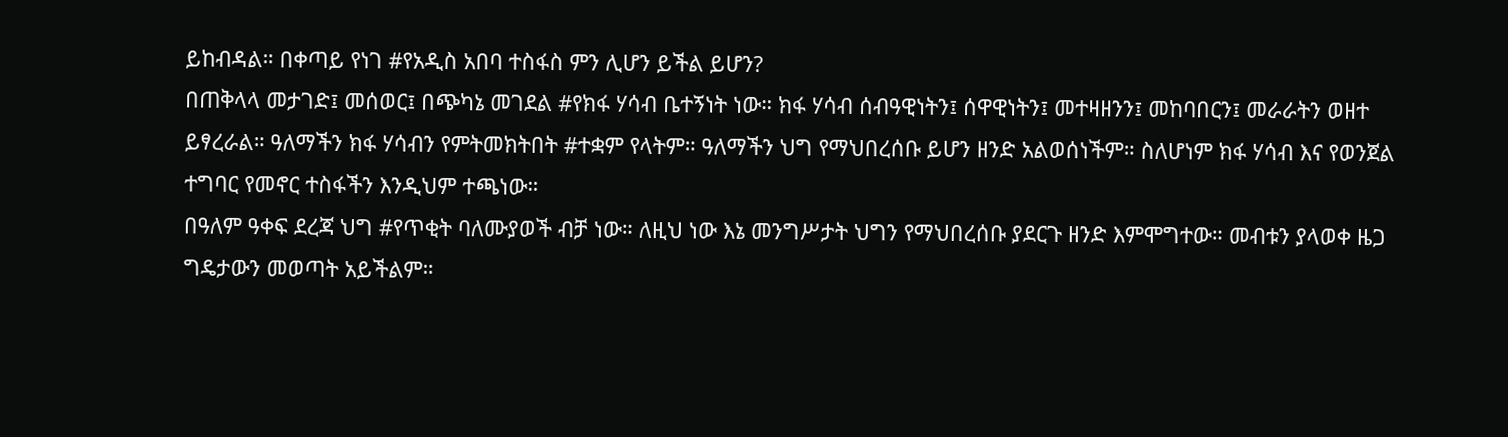ይከብዳል። በቀጣይ የነገ #የአዲስ አበባ ተስፋስ ምን ሊሆን ይችል ይሆን?
በጠቅላላ መታገድ፤ መሰወር፤ በጭካኔ መገደል #የክፋ ሃሳብ ቤተኝነት ነው። ክፋ ሃሳብ ሰብዓዊነትን፤ ሰዋዊነትን፤ መተዛዘንን፤ መከባበርን፤ መራራትን ወዘተ ይፃረራል። ዓለማችን ክፋ ሃሳብን የምትመክትበት #ተቋም የላትም። ዓለማችን ህግ የማህበረሰቡ ይሆን ዘንድ አልወሰነችም። ስለሆነም ክፋ ሃሳብ እና የወንጀል ተግባር የመኖር ተስፋችን እንዲህም ተጫነው።
በዓለም ዓቀፍ ደረጃ ህግ #የጥቂት ባለሙያወች ብቻ ነው። ለዚህ ነው እኔ መንግሥታት ህግን የማህበረሰቡ ያደርጉ ዘንድ እምሞግተው። መብቱን ያላወቀ ዜጋ ግዴታውን መወጣት አይችልም።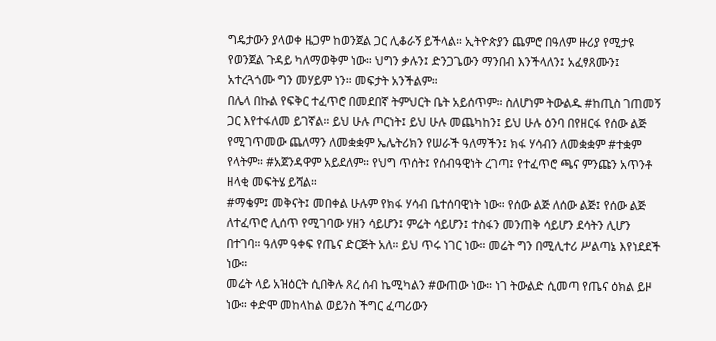ግዴታውን ያላወቀ ዜጋም ከወንጀል ጋር ሊቆራኝ ይችላል። ኢትዮጵያን ጨምሮ በዓለም ዙሪያ የሚታዩ የወንጀል ጉዳይ ካለማወቅም ነው። ህግን ቃሉን፤ ድንጋጌውን ማንበብ እንችላለን፤ አፈፃጸሙን፤ አተረጓጎሙ ግን መሃይም ነን። መፍታት አንችልም።
በሌላ በኩል የፍቅር ተፈጥሮ በመደበኛ ትምህርት ቤት አይሰጥም። ስለሆነም ትውልዱ #ከጢስ ገጠመኝ ጋር እየተፋለመ ይገኛል። ይህ ሁሉ ጦርነት፤ ይህ ሁሉ መጨካከን፤ ይህ ሁሉ ዕንባ በየዘርፋ የሰው ልጅ የሚገጥመው ጨለማን ለመቋቋም ኤሌትሪክን የሠራች ዓለማችን፤ ክፋ ሃሳብን ለመቋቋም #ተቋም የላትም። #አጀንዳዋም አይደለም። የህግ ጥሰት፤ የሰብዓዊነት ረገጣ፤ የተፈጥሮ ጫና ምንጩን አጥንቶ ዘላቂ መፍትሄ ይሻል።
#ማቄም፤ መቅናት፤ መበቀል ሁሉም የክፋ ሃሳብ ቤተሰባዊነት ነው። የሰው ልጅ ለሰው ልጅ፤ የሰው ልጅ ለተፈጥሮ ሊሰጥ የሚገባው ሃዘን ሳይሆን፤ ምሬት ሳይሆን፤ ተስፋን መንጠቅ ሳይሆን ደሳትን ሊሆን በተገባ። ዓለም ዓቀፍ የጤና ድርጅት አለ። ይህ ጥሩ ነገር ነው። መሬት ግን በሚሊተሪ ሥልጣኔ እየነደደች ነው።
መሬት ላይ አዝዕርት ሲበቅሉ ጸረ ሰብ ኬሚካልን #ውጠው ነው። ነገ ትውልድ ሲመጣ የጤና ዕክል ይዞ ነው። ቀድሞ መከላከል ወይንስ ችግር ፈጣሪውን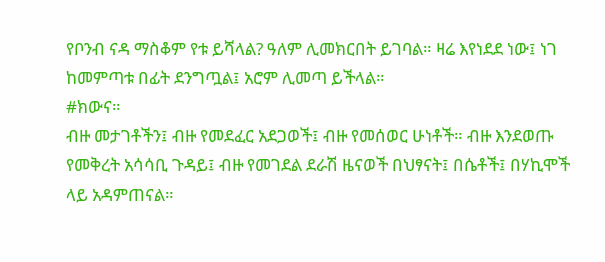የቦንብ ናዳ ማስቆም የቱ ይሻላል? ዓለም ሊመክርበት ይገባል። ዛሬ እየነደደ ነው፤ ነገ ከመምጣቱ በፊት ደንግጧል፤ አሮም ሊመጣ ይችላል።
#ክውና።
ብዙ መታገቶችን፤ ብዙ የመደፈር አደጋወች፤ ብዙ የመሰወር ሁነቶች። ብዙ እንደወጡ የመቅረት አሳሳቢ ጉዳይ፤ ብዙ የመገደል ደራሽ ዜናወች በህፃናት፤ በሴቶች፤ በሃኪሞች ላይ አዳምጠናል።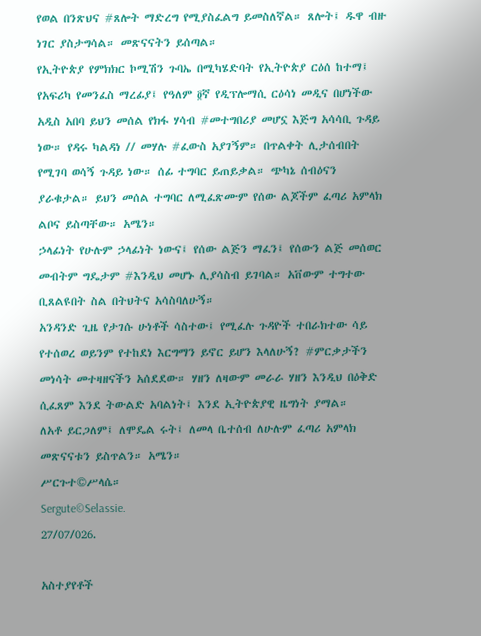የወል በንጽህና #ጸሎት ማድረግ የሚያስፈልግ ይመስለኛል። ጸሎት፤ ዱዋ ብዙ ነገር ያስታግሳል። መጽናናትን ይሰጣል።
የኢትዮጵያ የምክክር ኮሚሽን ጉባኤ በሚካሄድባት የኢትዮጵያ ርዕሰ ከተማ፤ የአፍሪካ የመንፈስ ማረፊያ፤ የዓለም ፬ኛ የዲፕሎማሲ ርዕሳነ መዲና በሆነችው አዲስ አበባ ይህን መሰል የክፋ ሃሳብ #መተግበሪያ መሆኗ እጅግ አሳሳቢ ጉዳይ ነው። የዳሩ ካልዳነ // መሃሉ #ፈውስ አያገኝም። በጥልቀት ሊታሰብበት የሚገባ ወሳኝ ጉዳይ ነው። ሰፊ ተግባር ይጠይቃል። ጭካኔ ሰብዕናን ያራቁታል። ይህን መሰል ተግባር ለሚፈጽሙም የሰው ልጆችም ፈጣሪ አምላክ ልቦና ይስጣቸው። አሜን።
ኃላፊነት የሁሉም ኃላፊነት ነውና፤ የሰው ልጅን ማፈን፤ የሰውን ልጅ መሰወር መብትም ግዴታም #እንዲህ መሆኑ ሊያሳስብ ይገባል። አቨውም ተግተው ቢጸልዩበት ስል በትህትና አሳስባለሁኝ።
አንዳንድ ጊዜ የታገሱ ሁነቶች ሳስተው፤ የሚፈሉ ጉዳዮች ተበራክተው ሳይ የተሰወረ ወይንም የተከደነ እርግማን ይኖር ይሆን እላለሁኝ? #ምርቃታችን መነሳት መተዛዘናችን አሰደደው። ሃዘን ለዛውም መራራ ሃዘን እንዲህ በዕቅድ ሲፈጸም እንደ ትውልድ አባልነት፤ እንደ ኢትዮጵያዊ ዜግነት ያማል።
ለአቶ ይርጋለም፤ ለሞዴል ሩት፤ ለመላ ቤተሰብ ለሁሉም ፈጣሪ አምላክ መጽናናቱን ይስጥልን። አሜን።
ሥርጉተ©ሥላሴ።
Sergute©Selassie.
27/07/026.

አስተያየቶች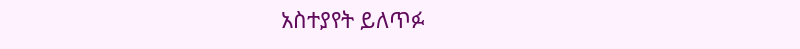አስተያየት ይለጥፉ